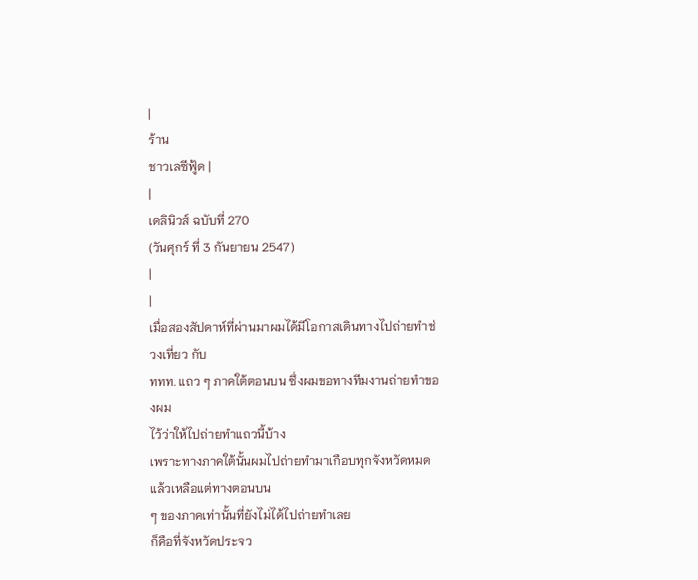|
ร้าน
ชาวเลซีฟู้ด |
|
เดลินิวส์ ฉบับที่ 270
(วันศุกร์ ที่ 3 กันยายน 2547)
|
|
เมื่อสองสัปดาห์ที่ผ่านมาผมได้มีโอกาสเดินทางไปถ่ายทำช่วงเที่ยว กับ
ททท. แถว ๆ ภาคใต้ตอนบน ซึ่งผมขอทางทีมงานถ่ายทำของผม
ไว้ว่าให้ไปถ่ายทำแถวนี้บ้าง
เพราะทางภาคใต้นั้นผมไปถ่ายทำมาเกือบทุกจังหวัดหมดแล้วเหลือแต่ทางตอนบน
ๆ ของภาคเท่านั้นที่ยังไม่ได้ไปถ่ายทำเลย
ก็คือที่จังหวัดประจว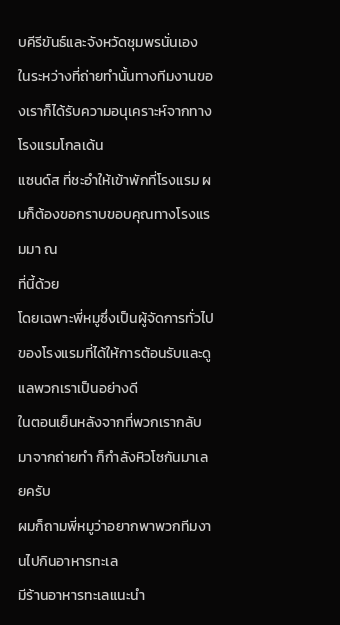บคีรีขันธ์และจังหวัดชุมพรนั่นเอง
ในระหว่างที่ถ่ายทำนั้นทางทีมงานของเราก็ได้รับความอนุเคราะห์จากทางโรงแรมโกลเด้น
แซนด์ส ที่ชะอำให้เข้าพักที่โรงแรม ผมก็ต้องขอกราบขอบคุณทางโรงแรมมา ณ
ที่นี้ด้วย
โดยเฉพาะพี่หมูซึ่งเป็นผู้จัดการทั่วไปของโรงแรมที่ได้ให้การต้อนรับและดูแลพวกเราเป็นอย่างดี
ในตอนเย็นหลังจากที่พวกเรากลับมาจากถ่ายทำ ก็กำลังหิวโซกันมาเลยครับ
ผมก็ถามพี่หมูว่าอยากพาพวกทีมงานไปกินอาหารทะเล
มีร้านอาหารทะเลแนะนำ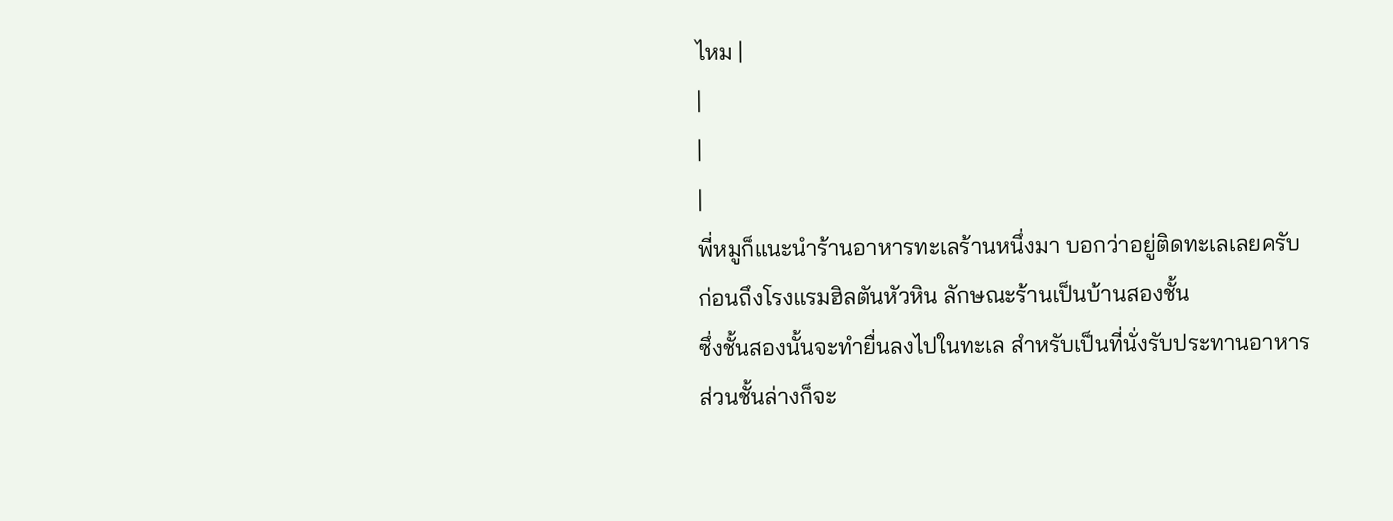ไหม |
|
|
|
พี่หมูก็แนะนำร้านอาหารทะเลร้านหนึ่งมา บอกว่าอยู่ติดทะเลเลยครับ
ก่อนถึงโรงแรมฮิลตันหัวหิน ลักษณะร้านเป็นบ้านสองชั้น
ซึ่งชั้นสองนั้นจะทำยื่นลงไปในทะเล สำหรับเป็นที่นั่งรับประทานอาหาร
ส่วนชั้นล่างก็จะ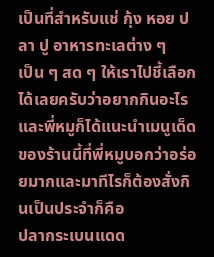เป็นที่สำหรับแช่ กุ้ง หอย ปลา ปู อาหารทะเลต่าง ๆ
เป็น ๆ สด ๆ ให้เราไปชี้เลือกได้เลยครับว่าอยากกินอะไร
และพี่หมูก็ได้แนะนำเมนูเด็ดของร้านนี้ที่พี่หมูบอกว่าอร่อยมากและมาทีไรก็ต้องสั่งกินเป็นประจำก็คือ
ปลากระเบนแดด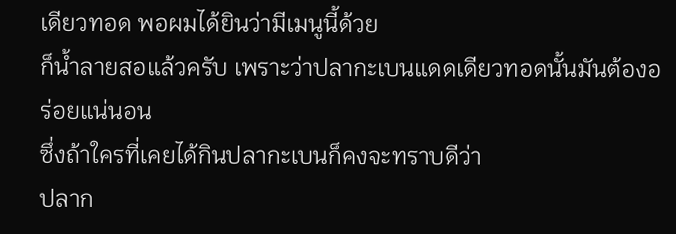เดียวทอด พอผมได้ยินว่ามีเมนูนี้ด้วย
ก็น้ำลายสอแล้วครับ เพราะว่าปลากะเบนแดดเดียวทอดนั้นมันต้องอร่อยแน่นอน
ซึ่งถ้าใครที่เคยได้กินปลากะเบนก็คงจะทราบดีว่า
ปลาก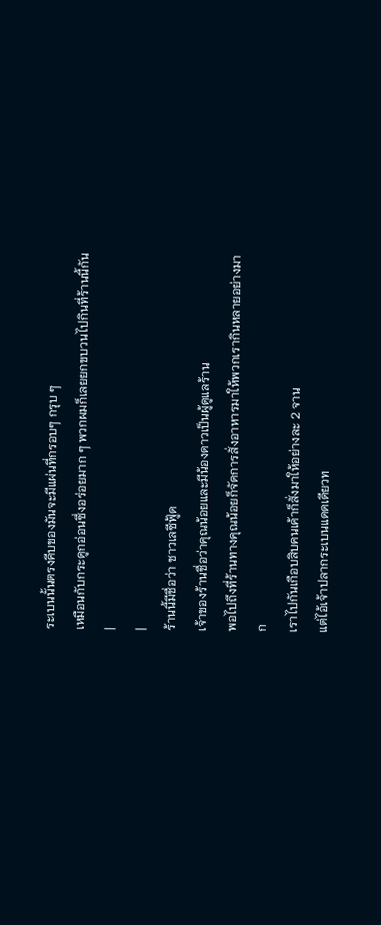ระเบนนั้นตรงคีบของมันจะมีแผ่นที่กรอบๆ กรุบ ๆ
เหมือนกับกระดูกอ่อนซึ่งอร่อยมาก ๆ พวกผมก็เลยยกขบวนไปกินที่ร้านนี้กัน |
|
ร้านนี้มีชื่อว่า ชาวเลซีฟู้ด
เจ้าของร้านชื่อว่าคุณน้อยและมีน้องดาวเป็นผู้ดูแลร้าน
พอไปถึงที่ร้านทางคุณน้อยก็จัดการสั่งอาหารมาให้พวกเรากินหลายอย่างมาก
เราไปกันเกือบสิบคนเค้าก็สั่งมาให้อย่างละ 2 จาน
แต่ไอ้เจ้าปลากระเบนแดดเดียวท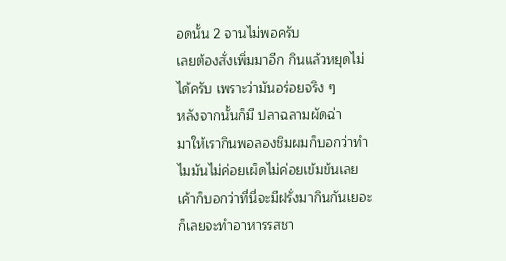อดนั้น 2 จานไม่พอครับ
เลยต้องสั่งเพิ่มมาอีก กินแล้วหยุดไม่ได้ครับ เพราะว่ามันอร่อยจริง ๆ
หลังจากนั้นก็มี ปลาฉลามผัดฉ่า
มาให้เรากินพอลองชิมผมก็บอกว่าทำไมมันไม่ค่อยเผ็ดไม่ค่อยเข้มข้นเลย
เค้าก็บอกว่าที่นี่จะมีฝรั่งมากินกันเยอะก็เลยจะทำอาหารรสชา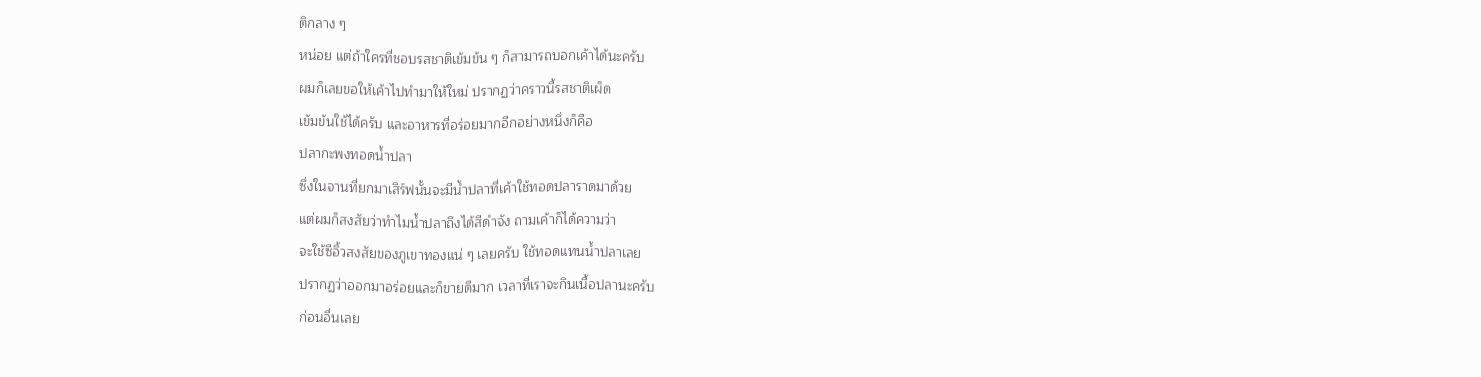ติกลาง ๆ
หน่อย แต่ถ้าใครที่ชอบรสชาติเข้มข้น ๆ ก็สามารถบอกเค้าได้นะครับ
ผมก็เลยขอให้เค้าไปทำมาให้ใหม่ ปรากฏว่าคราวนี้รสชาติเผ็ด
เข้มข้นใช้ได้ครับ และอาหารที่อร่อยมากอีกอย่างหนึ่งก็คือ
ปลากะพงทอดน้ำปลา
ซึ่งในจานที่ยกมาเสิร์ฟนั้นจะมีน้ำปลาที่เค้าใช้ทอดปลาราดมาด้วย
แต่ผมก็สงสัยว่าทำไมน้ำปลาถึงได้สีดำจัง ถามเค้าก็ได้ความว่า
จะใช้ซีอิ้วสงสัยของภูเขาทองแน่ ๆ เลยครับ ใช้ทอดแทนน้ำปลาเลย
ปรากฏว่าออกมาอร่อยและก็ขายดีมาก เวลาที่เราจะกินเนื้อปลานะครับ
ก่อนอื่นเลย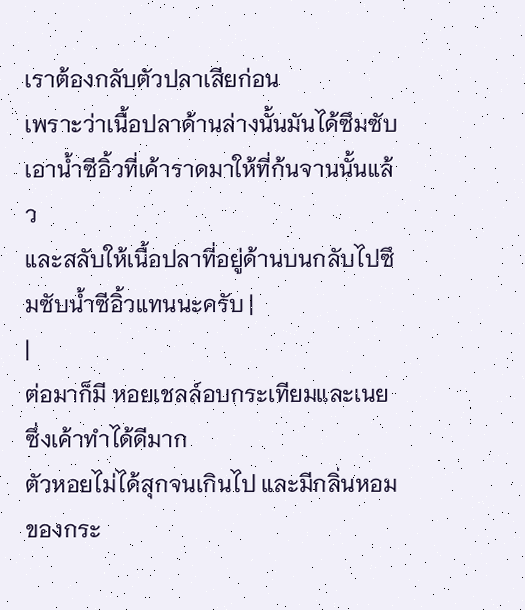เราต้องกลับตัวปลาเสียก่อน
เพราะว่าเนื้อปลาด้านล่างนั้นมันได้ซึมซับเอาน้ำซีอิ้วที่เค้าราดมาให้ที่ก้นจานนั้นแล้ว
และสลับให้เนื้อปลาที่อยู่ด้านบนกลับไปซึมซับน้ำซีอิ้วแทนนะครับ |
|
ต่อมาก็มี หอยเชลล์อบกระเทียมและเนย ซึ่งเค้าทำได้ดีมาก
ตัวหอยไม่ได้สุกจนเกินไป และมีกลิ่นหอมของกระ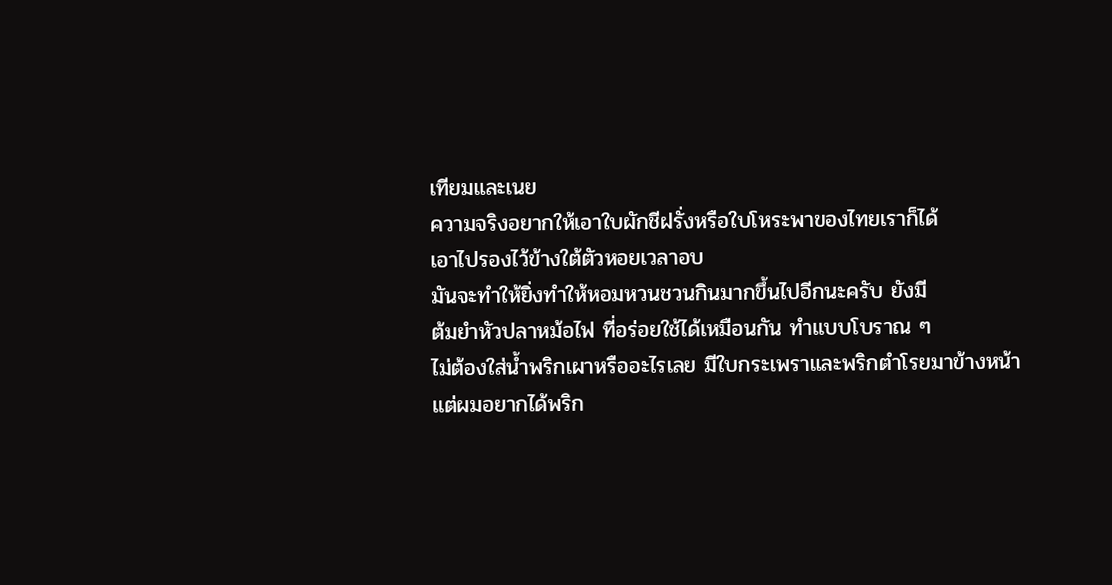เทียมและเนย
ความจริงอยากให้เอาใบผักชีฝรั่งหรือใบโหระพาของไทยเราก็ได้
เอาไปรองไว้ข้างใต้ตัวหอยเวลาอบ
มันจะทำให้ยิ่งทำให้หอมหวนชวนกินมากขึ้นไปอีกนะครับ ยังมี
ต้มยำหัวปลาหม้อไฟ ที่อร่อยใช้ได้เหมือนกัน ทำแบบโบราณ ๆ
ไม่ต้องใส่น้ำพริกเผาหรืออะไรเลย มีใบกระเพราและพริกตำโรยมาข้างหน้า
แต่ผมอยากได้พริก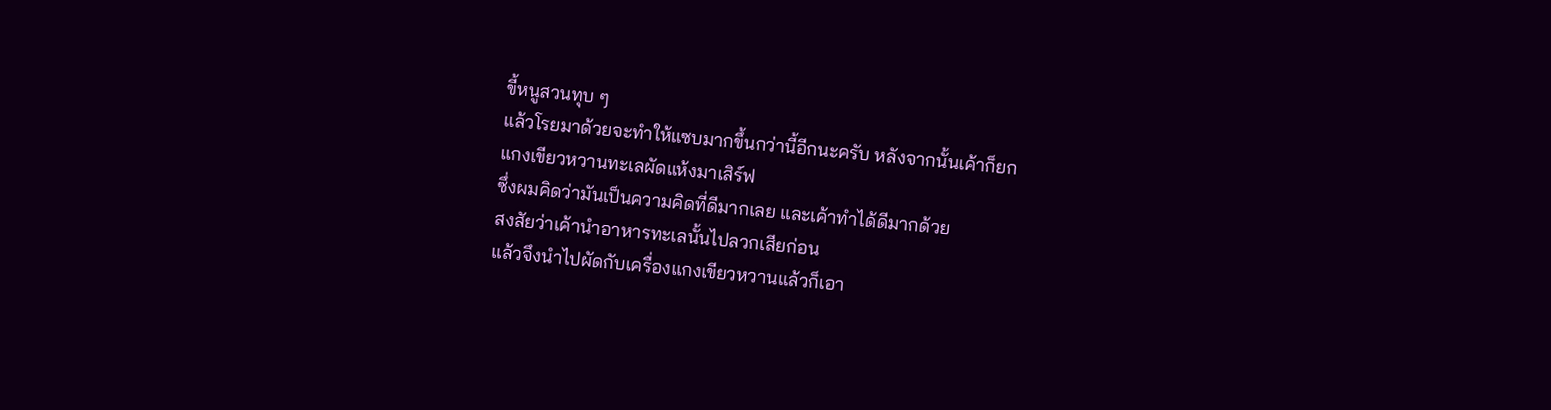ขี้หนูสวนทุบ ๆ
แล้วโรยมาด้วยจะทำให้แซบมากขึ้นกว่านี้อีกนะครับ หลังจากนั้นเค้าก็ยก
แกงเขียวหวานทะเลผัดแห้งมาเสิร์ฟ
ซึ่งผมคิดว่ามันเป็นความคิดที่ดีมากเลย และเค้าทำได้ดีมากด้วย
สงสัยว่าเค้านำอาหารทะเลนั้นไปลวกเสียก่อน
แล้วจึงนำไปผัดกับเครื่องแกงเขียวหวานแล้วก็เอา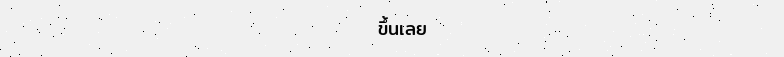ขึ้นเลย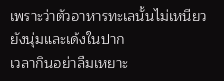เพราะว่าตัวอาหารทะเลนั้นไม่เหนียว ยังนุ่มและเด้งในปาก
เวลากินอย่าลืมเหยาะ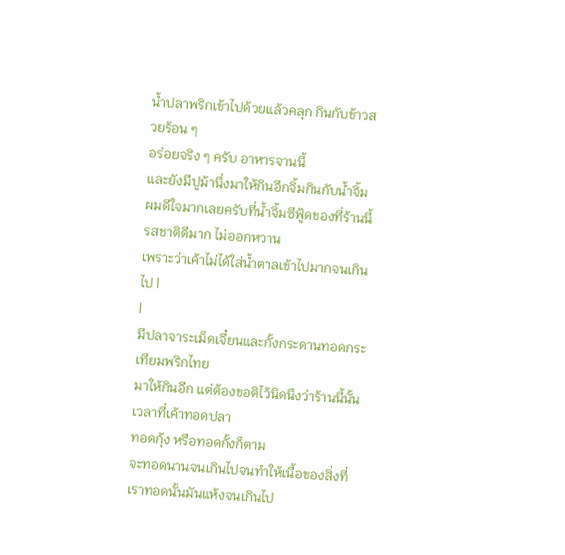น้ำปลาพริกเข้าไปด้วยแล้วคลุก กินกับข้าวสวยร้อน ๆ
อร่อยจริง ๆ ครับ อาหารจานนี้
และยังมีปูม้านึ่งมาให้กินอีกจิ้มกินกับน้ำจิ้ม
ผมดีใจมากเลยครับที่น้ำจิ้มซีฟู้ดของที่ร้านนี้รสชาติดีมาก ไม่ออกหวาน
เพราะว่าเค้าไม่ได้ใส่น้ำตาลเข้าไปมากจนเกินไป |
|
มีปลาจาระเม็ดเจี๋ยนและกั้งกระดานทอดกระเทียมพริกไทย
มาให้กินอีก แต่ต้องขอติไว้นิดนึงว่าร้านนี้นั้น เวลาที่เค้าทอดปลา
ทอดกุ้ง หรือทอดกั้งก็ตาม
จะทอดนานจนเกินไปจนทำให้เนื้อของสิ่งที่เราทอดนั้นมันแห้งจนเกินไป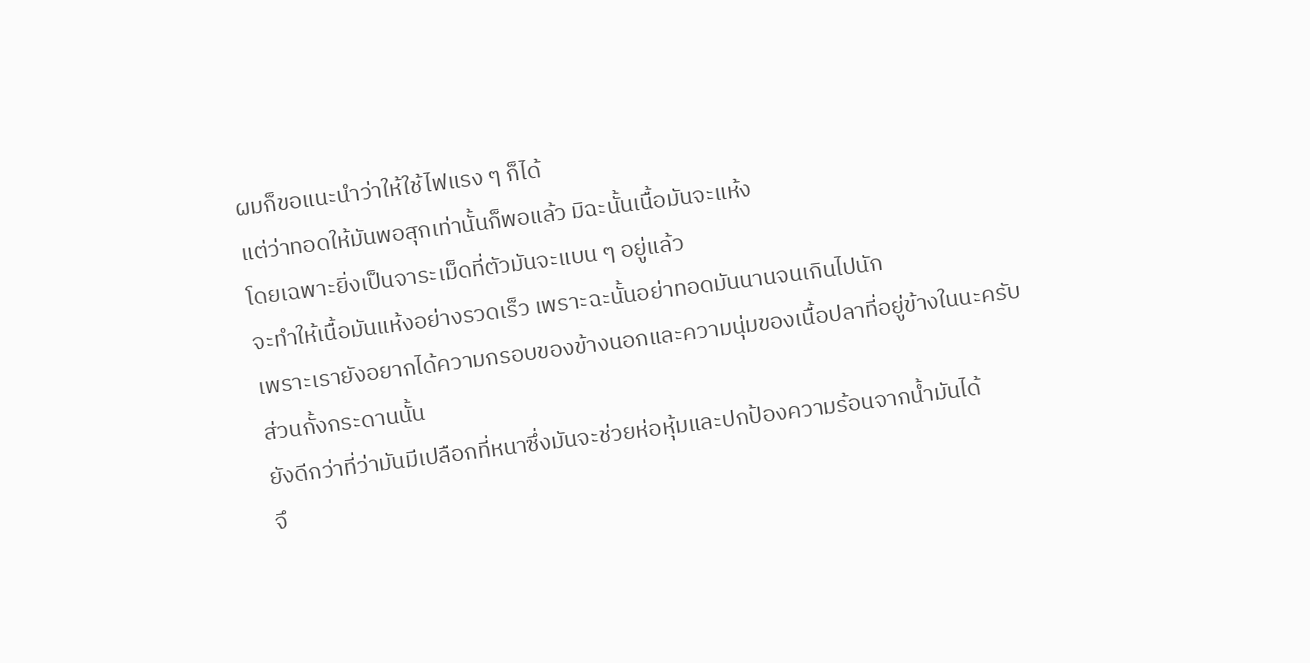ผมก็ขอแนะนำว่าให้ใช้ไฟแรง ๆ ก็ได้
แต่ว่าทอดให้มันพอสุกเท่านั้นก็พอแล้ว มิฉะนั้นเนื้อมันจะแห้ง
โดยเฉพาะยิ่งเป็นจาระเม็ดที่ตัวมันจะแบน ๆ อยู่แล้ว
จะทำให้เนื้อมันแห้งอย่างรวดเร็ว เพราะฉะนั้นอย่าทอดมันนานจนเกินไปนัก
เพราะเรายังอยากได้ความกรอบของข้างนอกและความนุ่มของเนื้อปลาที่อยู่ข้างในนะครับ
ส่วนกั้งกระดานนั้น
ยังดีกว่าที่ว่ามันมีเปลือกที่หนาซึ่งมันจะช่วยห่อหุ้มและปกป้องความร้อนจากน้ำมันได้
จึ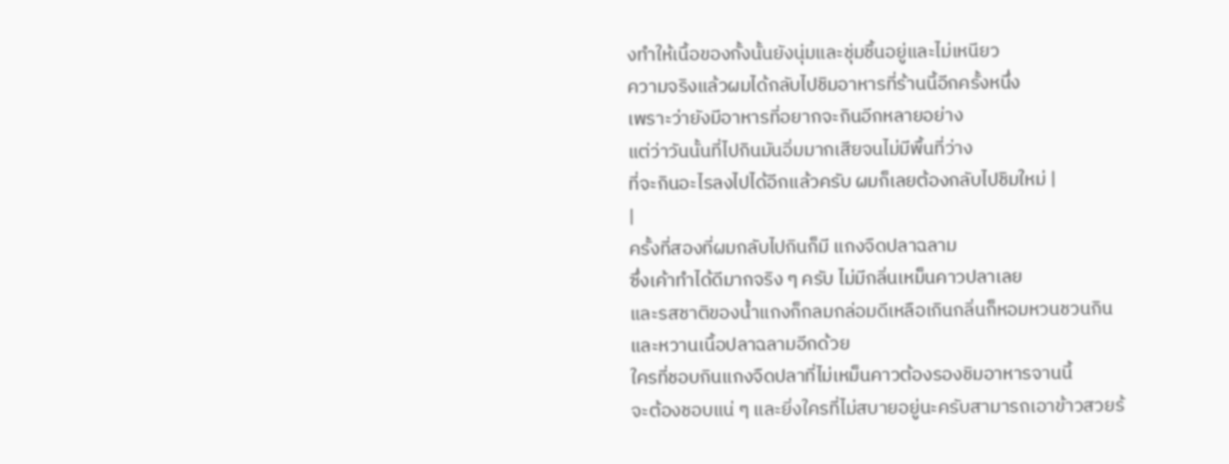งทำให้เนื้อของกั้งนั้นยังนุ่มและชุ่มชื้นอยู่และไม่เหนียว
ความจริงแล้วผมได้กลับไปชิมอาหารที่ร้านนี้อีกครั้งหนึ่ง
เพราะว่ายังมีอาหารที่อยากจะกินอีกหลายอย่าง
แต่ว่าวันนั้นที่ไปกินมันอิ่มมากเสียจนไม่มีพื้นที่ว่าง
ที่จะกินอะไรลงไปได้อีกแล้วครับ ผมก็เลยต้องกลับไปชิมใหม่ |
|
ครั้งที่สองที่ผมกลับไปกินก็มี แกงจืดปลาฉลาม
ซึ่งเค้าทำได้ดีมากจริง ๆ ครับ ไม่มีกลิ่นเหม็นคาวปลาเลย
และรสชาติของน้ำแกงก็กลมกล่อมดีเหลือเกินกลิ่นก็หอมหวนชวนกิน
และหวานเนื้อปลาฉลามอีกด้วย
ใครที่ชอบกินแกงจืดปลาที่ไม่เหม็นคาวต้องรองชิมอาหารจานนี้
จะต้องชอบแน่ ๆ และยิ่งใครที่ไม่สบายอยู่นะครับสามารถเอาข้าวสวยร้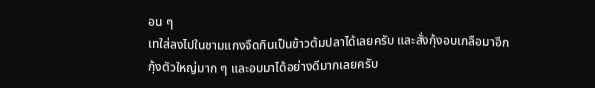อน ๆ
เทใส่ลงไปในชามแกงจืดกินเป็นข้าวต้มปลาได้เลยครับ และสั่งกุ้งอบเกลือมาอีก
กุ้งตัวใหญ่มาก ๆ และอบมาได้อย่างดีมากเลยครับ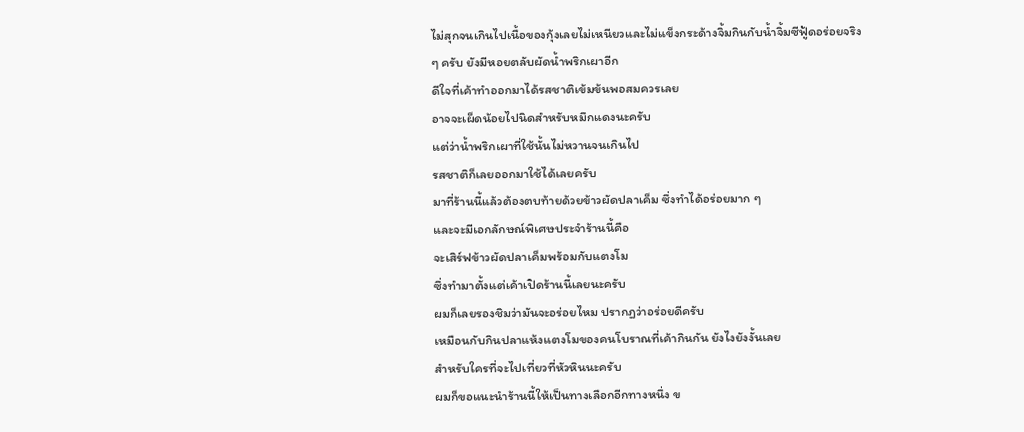ไม่สุกจนเกินไปเนื้อของกุ้งเลยไม่เหนียวและไม่แข็งกระด้างจิ้มกินกับน้ำจิ้มซีฟู้ดอร่อยจริง
ๆ ครับ ยังมีหอยตลับผัดน้ำพริกเผาอีก
ดีใจที่เค้าทำออกมาได้รสชาติเข้มข้นพอสมควรเลย
อาจจะเผ็ดน้อยไปนิดสำหรับหมึกแดงนะครับ
แต่ว่าน้ำพริกเผาที่ใช้นั้นไม่หวานจนเกินไป
รสชาติก็เลยออกมาใช้ได้เลยครับ
มาที่ร้านนี้แล้วต้องตบท้ายด้วยข้าวผัดปลาเค็ม ซึ่งทำได้อร่อยมาก ๆ
และจะมีเอกลักษณ์พิเศษประจำร้านนี้คือ
จะเสิร์ฟข้าวผัดปลาเค็มพร้อมกับแตงโม
ซึ่งทำมาตั้งแต่เค้าเปิดร้านนี้เลยนะครับ
ผมก็เลยรองชิมว่ามันจะอร่อยไหม ปรากฏว่าอร่อยดีครับ
เหมือนกับกินปลาแห้งแตงโมของคนโบราณที่เค้ากินกัน ยังไงยังงั้นเลย
สำหรับใครที่จะไปเที่ยวที่หัวหินนะครับ
ผมก็ขอแนะนำร้านนี้ให้เป็นทางเลือกอีกทางหนึ่ง ข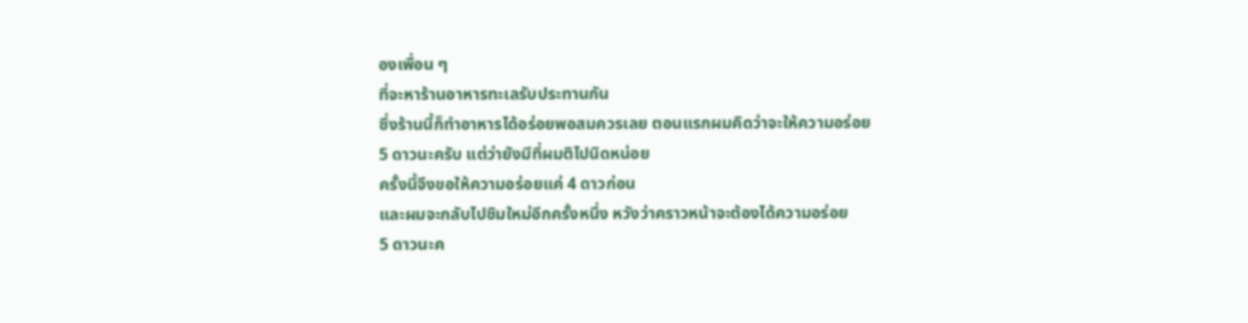องเพื่อน ๆ
ที่จะหาร้านอาหารทะเลรับประทานกัน
ซึ่งร้านนี้ก็ทำอาหารได้อร่อยพอสมควรเลย ตอนแรกผมคิดว่าจะให้ความอร่อย
5 ดาวนะครับ แต่ว่ายังมีที่ผมติไปนิดหน่อย
ครั้งนี้จึงขอให้ความอร่อยแค่ 4 ดาวก่อน
และผมจะกลับไปชิมใหม่อีกครั้งหนึ่ง หวังว่าคราวหน้าจะต้องได้ความอร่อย
5 ดาวนะค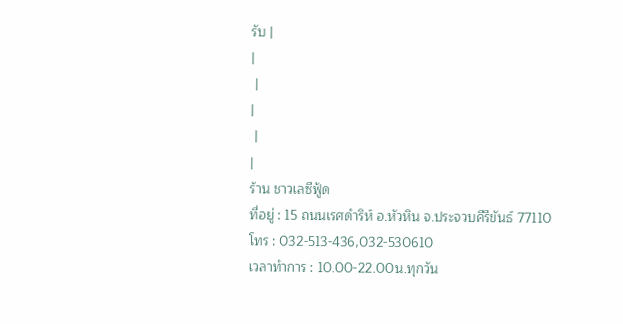รับ |
|
 |
|
 |
|
ร้าน ชาวเลซีฟู้ด
ที่อยู่ : 15 ถนนเรศดำริห์ อ.หัวหิน จ.ประจวบคีรีขันธ์ 77110
โทร : 032-513-436,032-530610
เวลาทำการ : 10.00-22.00น.ทุกวัน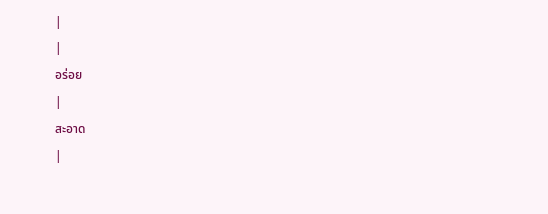|
|
อร่อย
|
สะอาด
|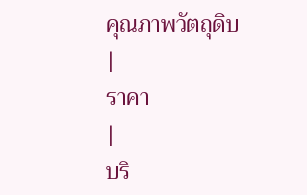คุณภาพวัตถุดิบ
|
ราคา
|
บริ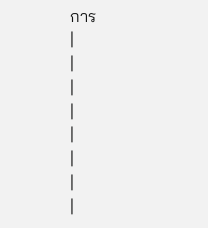การ
|
|
|
|
|
|
|
|